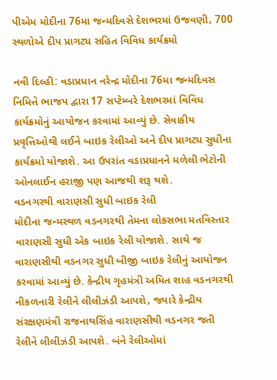પીએમ મોદીના 76મા જન્મદિવસે દેશભરમાં ઉજવણી, 700 સ્થળોએ દીપ પ્રાગટ્ય સહિત વિવિધ કાર્યક્રમો

નવી દિલ્હી: વડાપ્રધાન નરેન્દ્ર મોદીના 76મા જન્મદિવસ નિમિત્તે ભાજપ દ્વારા 17 સપ્ટેમ્બરે દેશભરમાં વિવિધ કાર્યક્રમોનું આયોજન કરવામાં આવ્યું છે. સેવાકીય પ્રવૃત્તિઓથી લઈને બાઇક રેલીઓ અને દીપ પ્રાગટ્ય સુધીના કાર્યક્રમો યોજાશે. આ ઉપરાંત વડાપ્રધાનને મળેલી ભેટોની ઓનલાઈન હરાજી પણ આજથી શરૂ થશે.
વડનગરથી વારાણસી સુધી બાઇક રેલી
મોદીના જન્મસ્થળ વડનગરથી તેમના લોકસભા મતવિસ્તાર વારાણસી સુધી એક બાઇક રેલી યોજાશે. સાથે જ વારાણસીથી વડનગર સુધી બીજી બાઇક રેલીનું આયોજન કરવામાં આવ્યું છે. કેન્દ્રીય ગૃહમંત્રી અમિત શાહ વડનગરથી નીકળનારી રેલીને લીલીઝંડી આપશે, જ્યારે કેન્દ્રીય સંરક્ષણમંત્રી રાજનાથસિંહ વારાણસીથી વડનગર જતી રેલીને લીલીઝંડી આપશે. બંને રેલીઓમાં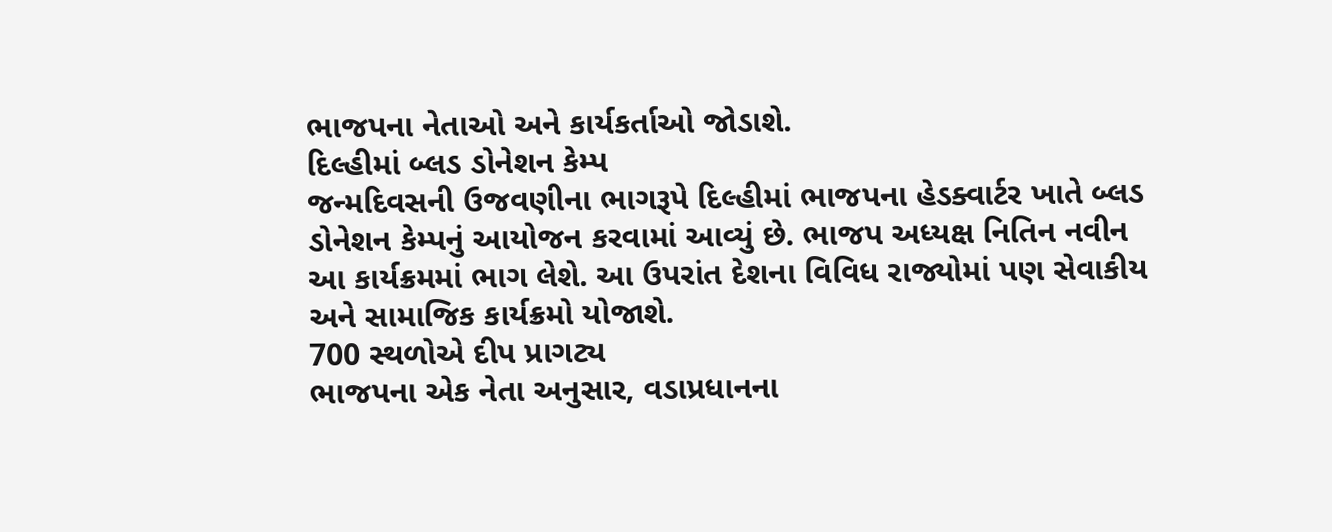ભાજપના નેતાઓ અને કાર્યકર્તાઓ જોડાશે.
દિલ્હીમાં બ્લડ ડોનેશન કેમ્પ
જન્મદિવસની ઉજવણીના ભાગરૂપે દિલ્હીમાં ભાજપના હેડક્વાર્ટર ખાતે બ્લડ ડોનેશન કેમ્પનું આયોજન કરવામાં આવ્યું છે. ભાજપ અધ્યક્ષ નિતિન નવીન આ કાર્યક્રમમાં ભાગ લેશે. આ ઉપરાંત દેશના વિવિધ રાજ્યોમાં પણ સેવાકીય અને સામાજિક કાર્યક્રમો યોજાશે.
700 સ્થળોએ દીપ પ્રાગટ્ય
ભાજપના એક નેતા અનુસાર, વડાપ્રધાનના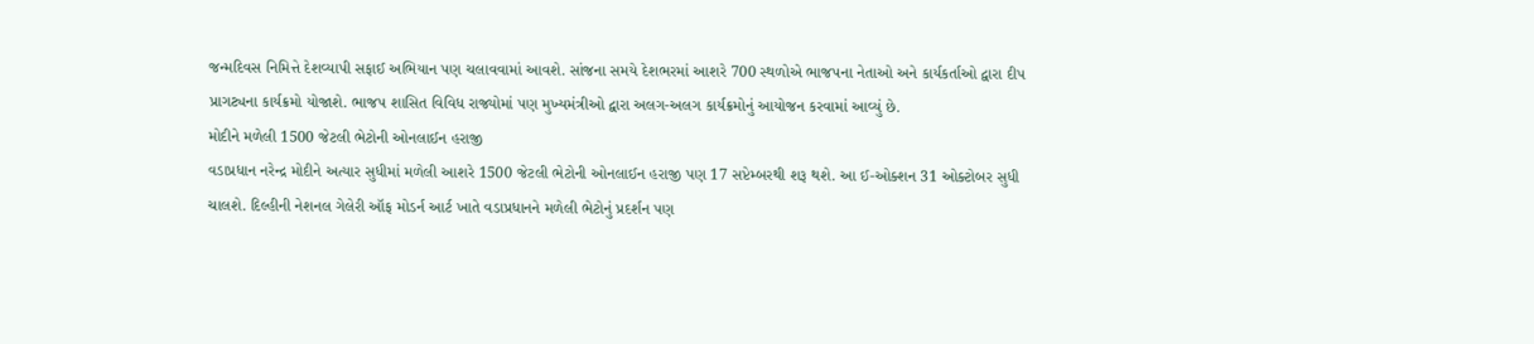જન્મદિવસ નિમિત્તે દેશવ્યાપી સફાઈ અભિયાન પણ ચલાવવામાં આવશે. સાંજના સમયે દેશભરમાં આશરે 700 સ્થળોએ ભાજપના નેતાઓ અને કાર્યકર્તાઓ દ્વારા દીપ પ્રાગટ્યના કાર્યક્રમો યોજાશે. ભાજપ શાસિત વિવિધ રાજ્યોમાં પણ મુખ્યમંત્રીઓ દ્વારા અલગ-અલગ કાર્યક્રમોનું આયોજન કરવામાં આવ્યું છે.
મોદીને મળેલી 1500 જેટલી ભેટોની ઓનલાઈન હરાજી
વડાપ્રધાન નરેન્દ્ર મોદીને અત્યાર સુધીમાં મળેલી આશરે 1500 જેટલી ભેટોની ઓનલાઈન હરાજી પણ 17 સપ્ટેમ્બરથી શરૂ થશે. આ ઈ-ઓક્શન 31 ઓક્ટોબર સુધી ચાલશે. દિલ્હીની નેશનલ ગેલેરી ઑફ મોડર્ન આર્ટ ખાતે વડાપ્રધાનને મળેલી ભેટોનું પ્રદર્શન પણ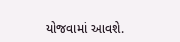યોજવામાં આવશે.